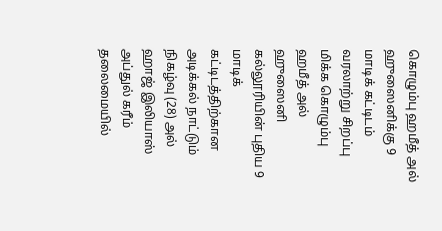கொழும்பு ஹமீத் அல் ஹுஸைனிக்கு 9 மாடிக் கட்டிடம்
வரலாற்று சிறப்பு மிக்க கொழும்பு ஹமீத் அல் ஹுஸைனி கல்லூரியின் புதிய 9 மாடிக் கட்டிடத்திற்கான அடிக்கல் நாட்டும் நிகழ்வு (28) அல் ஹாஜ் இலியாஸ் அப்துல் கரீம் தலைமையில்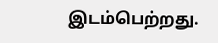இடம்பெற்றது.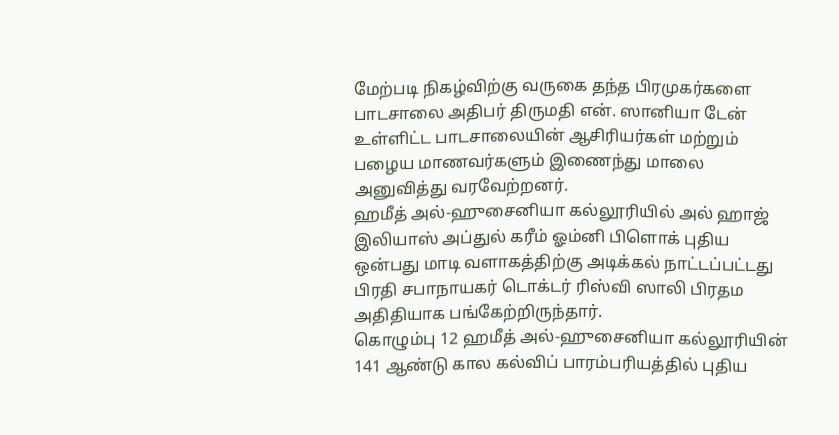மேற்படி நிகழ்விற்கு வருகை தந்த பிரமுகர்களை பாடசாலை அதிபர் திருமதி என். ஸானியா டேன் உள்ளிட்ட பாடசாலையின் ஆசிரியர்கள் மற்றும் பழைய மாணவர்களும் இணைந்து மாலை அனுவித்து வரவேற்றனர்.
ஹமீத் அல்-ஹுசைனியா கல்லூரியில் அல் ஹாஜ் இலியாஸ் அப்துல் கரீம் ஓம்னி பிளொக் புதிய ஒன்பது மாடி வளாகத்திற்கு அடிக்கல் நாட்டப்பட்டது பிரதி சபாநாயகர் டொக்டர் ரிஸ்வி ஸாலி பிரதம அதிதியாக பங்கேற்றிருந்தார்.
கொழும்பு 12 ஹமீத் அல்-ஹுசைனியா கல்லூரியின் 141 ஆண்டு கால கல்விப் பாரம்பரியத்தில் புதிய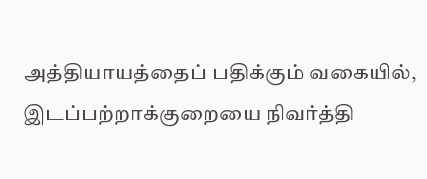அத்தியாயத்தைப் பதிக்கும் வகையில், இடப்பற்றாக்குறையை நிவர்த்தி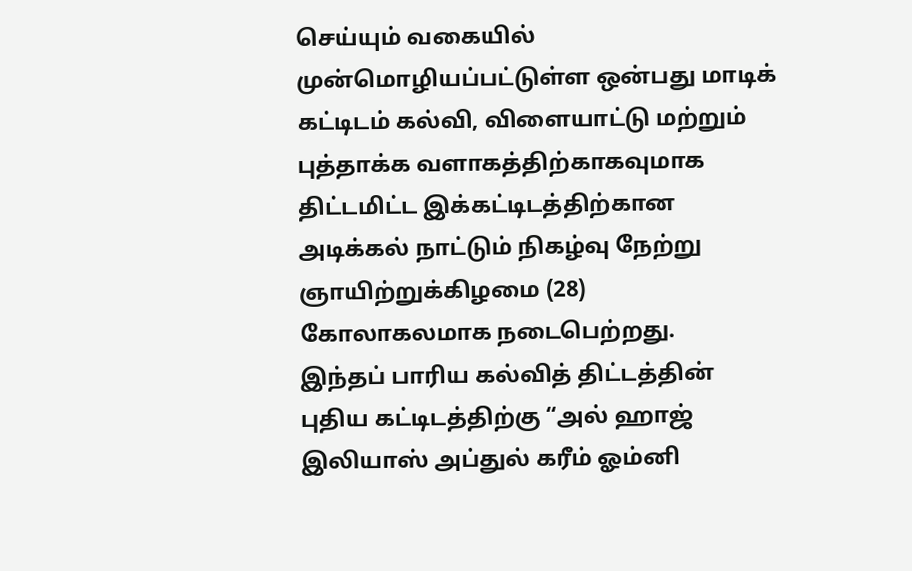செய்யும் வகையில் முன்மொழியப்பட்டுள்ள ஒன்பது மாடிக் கட்டிடம் கல்வி, விளையாட்டு மற்றும் புத்தாக்க வளாகத்திற்காகவுமாக திட்டமிட்ட இக்கட்டிடத்திற்கான அடிக்கல் நாட்டும் நிகழ்வு நேற்று ஞாயிற்றுக்கிழமை (28) கோலாகலமாக நடைபெற்றது.
இந்தப் பாரிய கல்வித் திட்டத்தின் புதிய கட்டிடத்திற்கு “அல் ஹாஜ் இலியாஸ் அப்துல் கரீம் ஓம்னி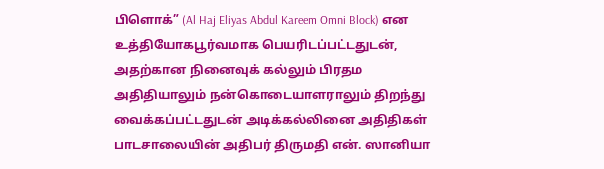பிளொக்” (Al Haj Eliyas Abdul Kareem Omni Block) என உத்தியோகபூர்வமாக பெயரிடப்பட்டதுடன், அதற்கான நினைவுக் கல்லும் பிரதம அதிதியாலும் நன்கொடையாளராலும் திறந்து வைக்கப்பட்டதுடன் அடிக்கல்லினை அதிதிகள் பாடசாலையின் அதிபர் திருமதி என். ஸானியா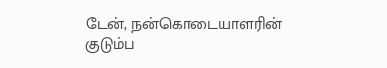டேன், நன்கொடையாளரின் குடும்ப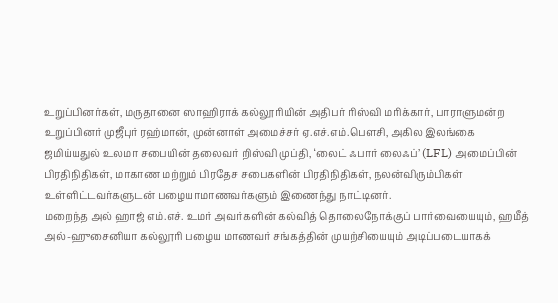உறுப்பினர்கள், மருதானை ஸாஹிராக் கல்லூரியின் அதிபர் ரிஸ்வி மரிக்கார், பாராளுமன்ற உறுப்பினர் முஜீபுர் ரஹ்மான், முன்னாள் அமைச்சர் ஏ.எச்.எம்.பௌசி, அகில இலங்கை ஜமிய்யதுல் உலமா சபையின் தலைவர் றிஸ்வி முப்தி, ‘லைட் ஃபார் லைஃப்’ (LFL) அமைப்பின் பிரதிநிதிகள், மாகாண மற்றும் பிரதேச சபைகளின் பிரதிநிதிகள், நலன்விரும்பிகள் உள்ளிட்டவர்களுடன் பழையாமாணவர்களும் இணைந்து நாட்டினர்.
மறைந்த அல் ஹாஜ் எம்.எச். உமர் அவர்களின் கல்வித் தொலைநோக்குப் பார்வையையும், ஹமீத் அல்-ஹுசைனியா கல்லூரி பழைய மாணவர் சங்கத்தின் முயற்சியையும் அடிப்படையாகக்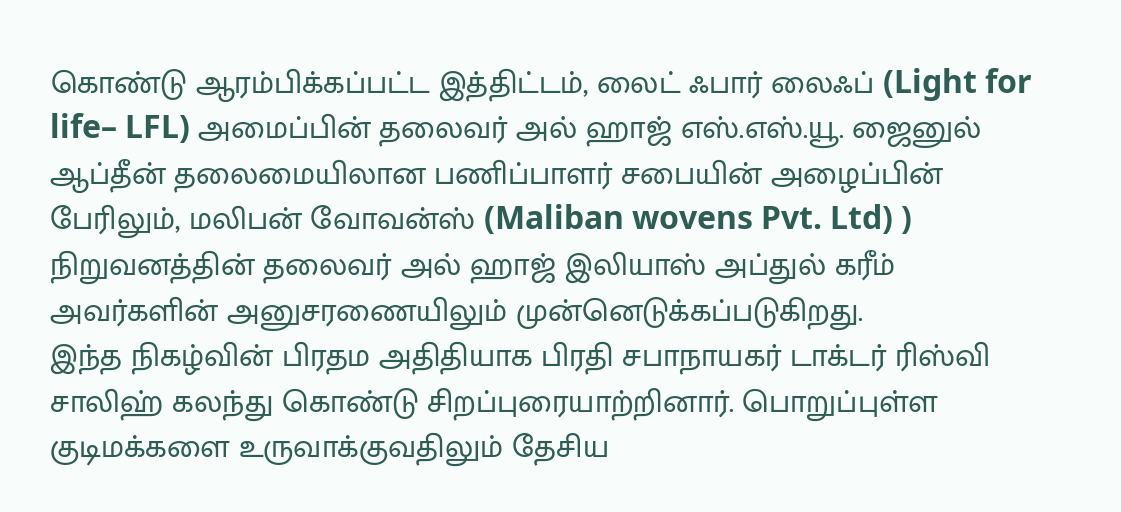கொண்டு ஆரம்பிக்கப்பட்ட இத்திட்டம், லைட் ஃபார் லைஃப் (Light for life– LFL) அமைப்பின் தலைவர் அல் ஹாஜ் எஸ்.எஸ்.யூ. ஜைனுல் ஆப்தீன் தலைமையிலான பணிப்பாளர் சபையின் அழைப்பின் பேரிலும், மலிபன் வோவன்ஸ் (Maliban wovens Pvt. Ltd) ) நிறுவனத்தின் தலைவர் அல் ஹாஜ் இலியாஸ் அப்துல் கரீம் அவர்களின் அனுசரணையிலும் முன்னெடுக்கப்படுகிறது.
இந்த நிகழ்வின் பிரதம அதிதியாக பிரதி சபாநாயகர் டாக்டர் ரிஸ்வி சாலிஹ் கலந்து கொண்டு சிறப்புரையாற்றினார். பொறுப்புள்ள குடிமக்களை உருவாக்குவதிலும் தேசிய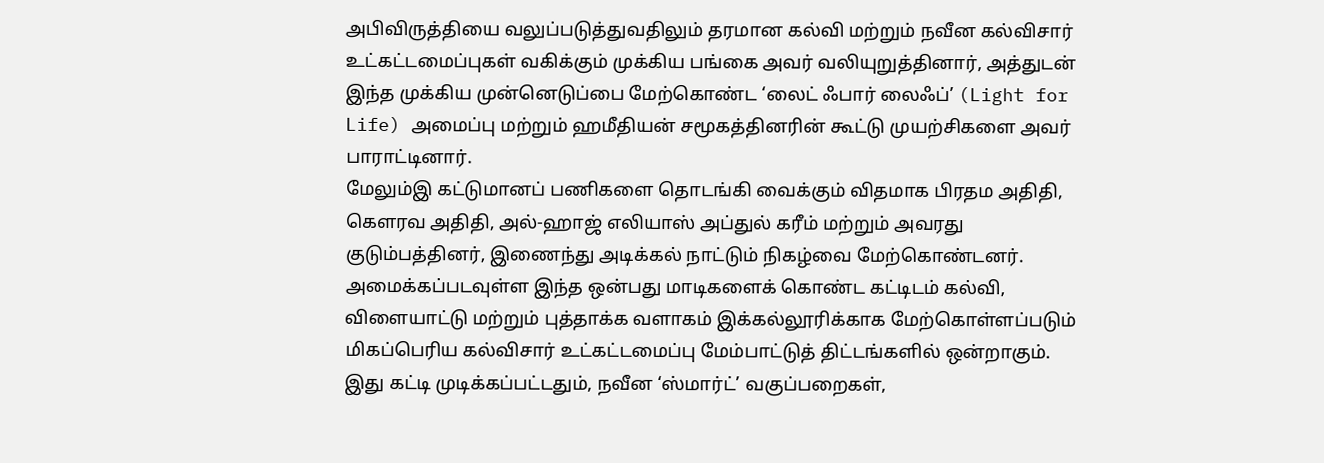அபிவிருத்தியை வலுப்படுத்துவதிலும் தரமான கல்வி மற்றும் நவீன கல்விசார் உட்கட்டமைப்புகள் வகிக்கும் முக்கிய பங்கை அவர் வலியுறுத்தினார், அத்துடன் இந்த முக்கிய முன்னெடுப்பை மேற்கொண்ட ‘லைட் ஃபார் லைஃப்’ (Light for Life) அமைப்பு மற்றும் ஹமீதியன் சமூகத்தினரின் கூட்டு முயற்சிகளை அவர் பாராட்டினார்.
மேலும்இ கட்டுமானப் பணிகளை தொடங்கி வைக்கும் விதமாக பிரதம அதிதி, கௌரவ அதிதி, அல்-ஹாஜ் எலியாஸ் அப்துல் கரீம் மற்றும் அவரது குடும்பத்தினர், இணைந்து அடிக்கல் நாட்டும் நிகழ்வை மேற்கொண்டனர்.
அமைக்கப்படவுள்ள இந்த ஒன்பது மாடிகளைக் கொண்ட கட்டிடம் கல்வி, விளையாட்டு மற்றும் புத்தாக்க வளாகம் இக்கல்லூரிக்காக மேற்கொள்ளப்படும் மிகப்பெரிய கல்விசார் உட்கட்டமைப்பு மேம்பாட்டுத் திட்டங்களில் ஒன்றாகும். இது கட்டி முடிக்கப்பட்டதும், நவீன ‘ஸ்மார்ட்’ வகுப்பறைகள்,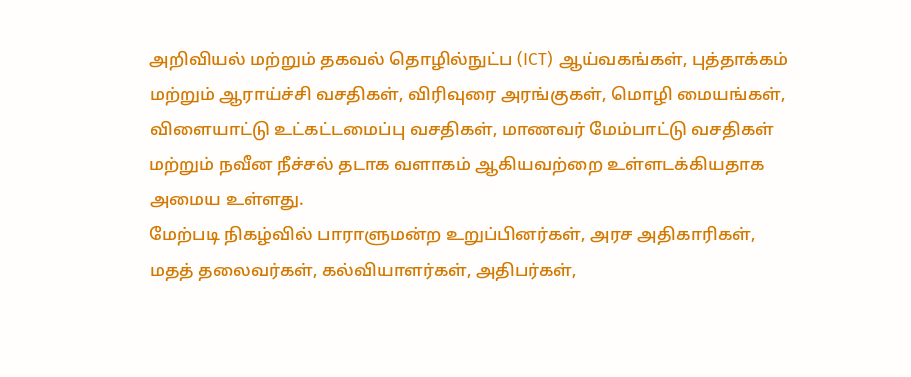அறிவியல் மற்றும் தகவல் தொழில்நுட்ப (ICT) ஆய்வகங்கள், புத்தாக்கம் மற்றும் ஆராய்ச்சி வசதிகள், விரிவுரை அரங்குகள், மொழி மையங்கள், விளையாட்டு உட்கட்டமைப்பு வசதிகள், மாணவர் மேம்பாட்டு வசதிகள் மற்றும் நவீன நீச்சல் தடாக வளாகம் ஆகியவற்றை உள்ளடக்கியதாக அமைய உள்ளது.
மேற்படி நிகழ்வில் பாராளுமன்ற உறுப்பினர்கள், அரச அதிகாரிகள், மதத் தலைவர்கள், கல்வியாளர்கள், அதிபர்கள்,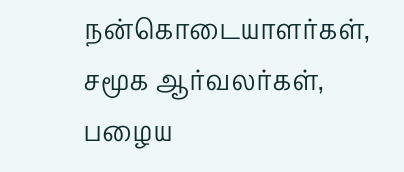நன்கொடையாளர்கள், சமூக ஆர்வலர்கள், பழைய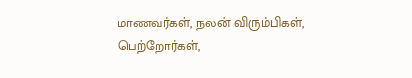மாணவர்கள், நலன் விரும்பிகள், பெற்றோர்கள்,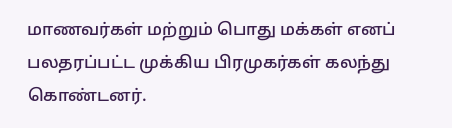மாணவர்கள் மற்றும் பொது மக்கள் எனப் பலதரப்பட்ட முக்கிய பிரமுகர்கள் கலந்து கொண்டனர்.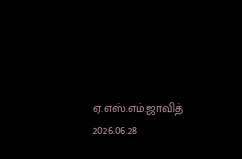ஏ.எஸ்.எம்.ஜாவித்
2026.06.28